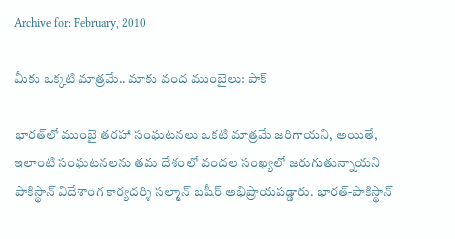Archive for: February, 2010

మీకు ఒక్కటి మాత్రమే.. మాకు వంద ముంబైలు: పాక్

భారత్‌లో ముంబై తరహా సంఘటనలు ఒకటి మాత్రమే జరిగాయని, అయితే, ఇలాంటి సంఘటనలను తమ దేశంలో వందల సంఖ్యలో జరుగుతున్నాయని పాకిస్థాన్ విదేశాంగ కార్యదర్శి సల్మాన్ బషీర్ అభిప్రాయపడ్డారు. భారత్-పాకిస్థాన్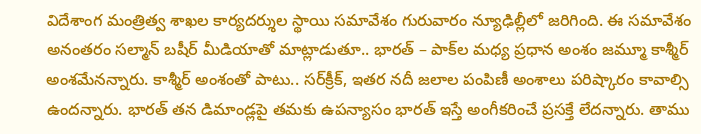విదేశాంగ మంత్రిత్వ శాఖల కార్యదర్శుల స్థాయి సమావేశం గురువారం న్యూఢిల్లీలో జరిగింది. ఈ సమావేశం అనంతరం సల్మాన్ బషీర్ మీడియాతో మాట్లాడుతూ.. భారత్ – పాక్‌ల మధ్య ప్రధాన అంశం జమ్మూ కాశ్మీర్ అంశమేనన్నారు. కాశ్మీర్ అంశంతో పాటు.. సర్‌క్రీక్, ఇతర నదీ జలాల పంపిణీ అంశాలు పరిష్కారం కావాల్సి ఉందన్నారు. భారత్ తన డిమాండ్లపై తమకు ఉపన్యాసం భారత్ ఇస్తే అంగీకరించే ప్రసక్తే లేదన్నారు. తాము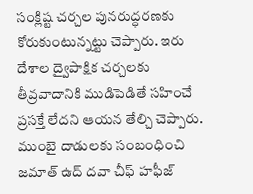సంక్లిష్ట చర్చల పునరుద్ధరణకు కోరుకుంటున్నట్టు చెప్పారు. ఇరు దేశాల ద్వైపాక్షిక చర్చలకు తీవ్రవాదానికి ముడిపెడితే సహించే ప్రసక్తే లేదని ఆయన తేల్చి చెప్పారు. ముంబై దాడులకు సంబంధించి జమాత్ ఉద్ దవా చీఫ్ హఫీజ్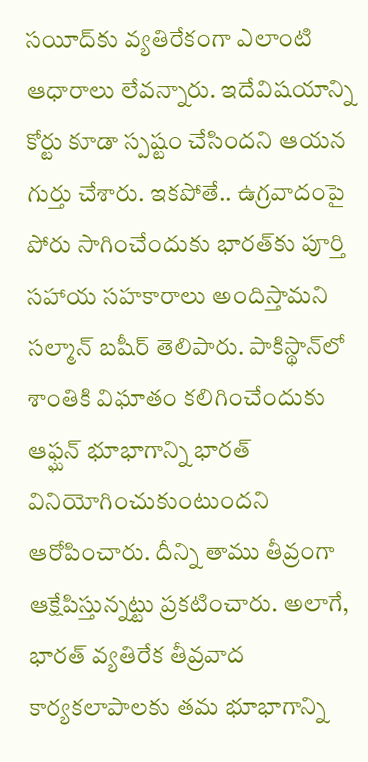సయీద్‌కు వ్యతిరేకంగా ఎలాంటి ఆధారాలు లేవన్నారు. ఇదేవిషయాన్ని కోర్టు కూడా స్పష్టం చేసిందని ఆయన గుర్తు చేశారు. ఇకపోతే.. ఉగ్రవాదంపై పోరు సాగించేందుకు భారత్‌కు పూర్తి సహాయ సహకారాలు అందిస్తామని సల్మాన్ బషీర్ తెలిపారు. పాకిస్థాన్‌లో శాంతికి విఘాతం కలిగించేందుకు ఆఫ్ఘన్ భూభాగాన్ని భారత్ వినియోగించుకుంటుందని ఆరోపించారు. దీన్ని తాము తీవ్రంగా ఆక్షేపిస్తున్నట్టు ప్రకటించారు. అలాగే, భారత్ వ్యతిరేక తీవ్రవాద కార్యకలాపాలకు తమ భూభాగాన్ని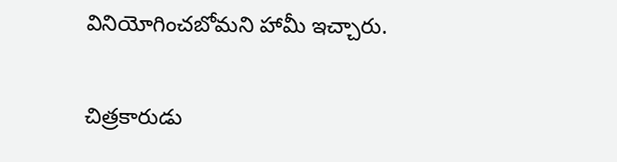వినియోగించబోమని హామీ ఇచ్చారు.

చిత్రకారుడు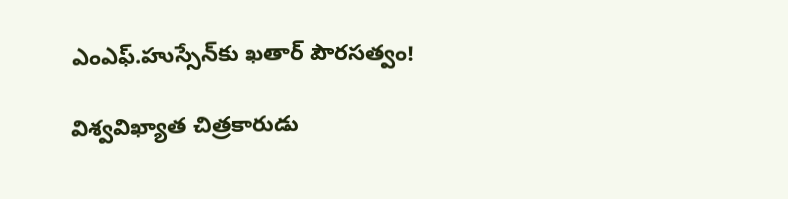ఎంఎఫ్.హుస్సేన్‌కు ఖతార్ పౌరసత్వం!

విశ్వవిఖ్యాత చిత్రకారుడు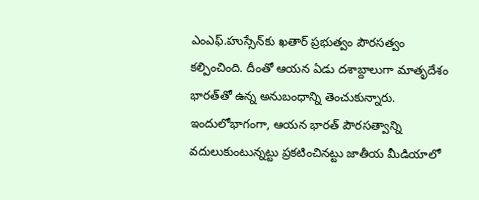ఎంఎఫ్.హుస్సేన్‌కు ఖతార్ ప్రభుత్వం పౌరసత్వం కల్పించింది. దీంతో ఆయన ఏడు దశాబ్దాలుగా మాతృదేశం భారత్‌తో ఉన్న అనుబంధాన్ని తెంచుకున్నారు. ఇందులోభాగంగా, ఆయన భారత్ పౌరసత్వాన్ని వదులుకుంటున్నట్టు ప్రకటించినట్టు జాతీయ మీడియాలో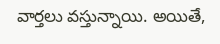వార్తలు వస్తున్నాయి. అయితే,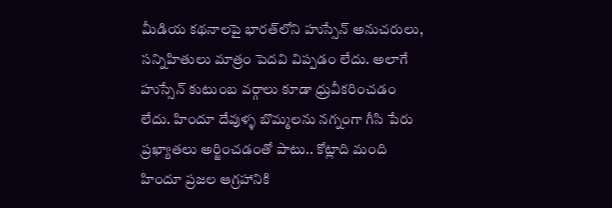మీడియ కథనాలపై భారత్‌లోని హుస్సేన్ అనుచరులు, సన్నిహితులు మాత్రం పెదవి విప్పడం లేదు. అలాగే హుస్సేన్ కుటుంబ వర్గాలు కూడా ధ్రువీకరించడం లేదు. హిందూ దేవుళ్ళ బొమ్మలను నగ్నంగా గీసి పేరు ప్రఖ్యాతలు అర్జించడంతో పాటు.. కోట్లాది మంది హిందూ ప్రజల ఆగ్రహానికి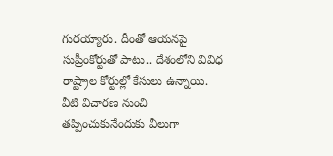గురయ్యారు. దీంతో ఆయనపై సుప్రీంకోర్టుతో పాటు.. దేశంలోని వివిధ రాష్ట్రాల కోర్టుల్లో కేసులు ఉన్నాయి. వీటి విచారణ నుంచి తప్పించుకునేందుకు వీలుగా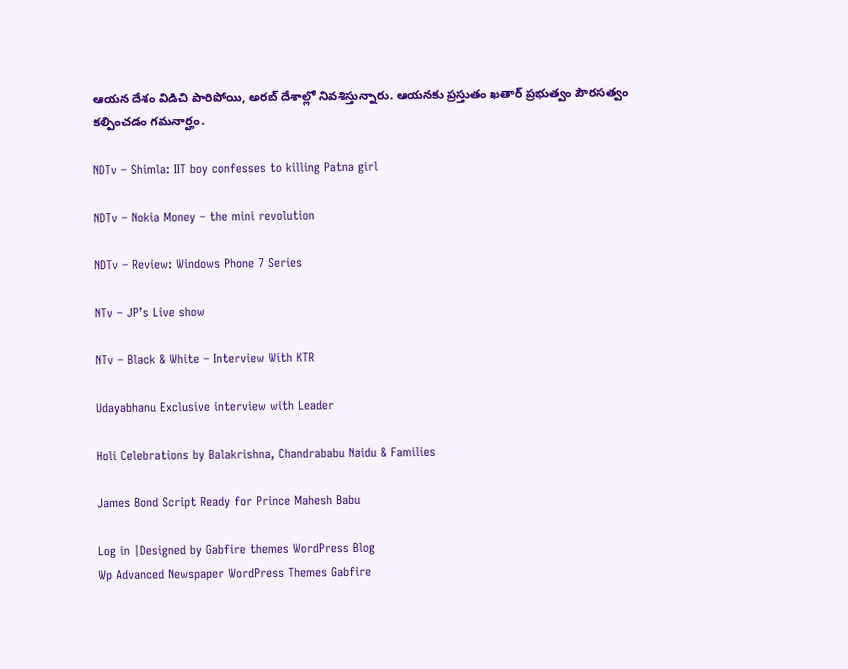ఆయన దేశం విడిచి పారిపోయి, అరబ్ దేశాల్లో నివశిస్తున్నారు. ఆయనకు ప్రస్తుతం ఖతార్ ప్రభుత్వం పౌరసత్వం కల్పించడం గమనార్హం.

NDTv – Shimla: IIT boy confesses to killing Patna girl

NDTv – Nokia Money – the mini revolution

NDTv – Review: Windows Phone 7 Series

NTv – JP’s Live show

NTv – Black & White – Interview With KTR

Udayabhanu Exclusive interview with Leader

Holi Celebrations by Balakrishna, Chandrababu Naidu & Families

James Bond Script Ready for Prince Mahesh Babu

Log in |Designed by Gabfire themes WordPress Blog
Wp Advanced Newspaper WordPress Themes Gabfire